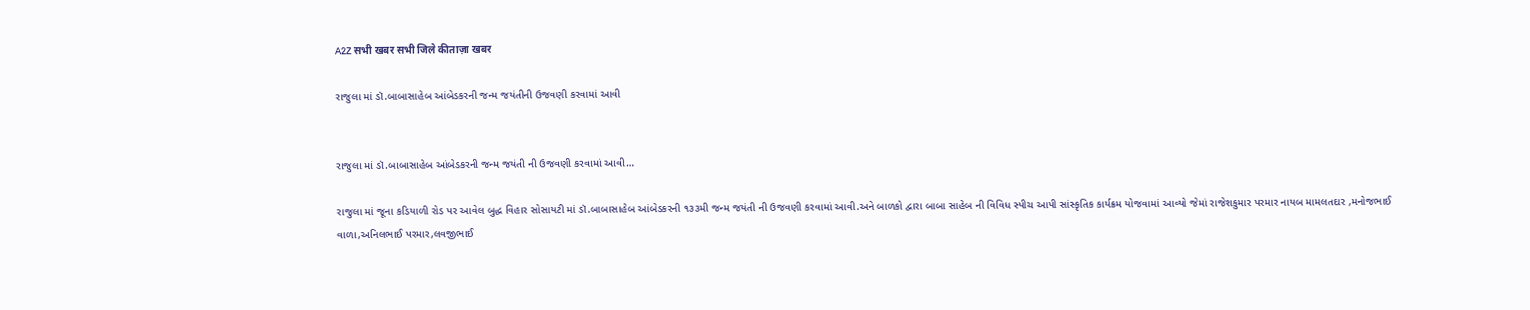A2Z सभी खबर सभी जिले कीताज़ा खबर

રાજુલા માં ડૉ.બાબાસાહેબ આંબેડકરની જન્મ જયંતીની ઉજવણી કરવામાં આવી


રાજુલા માં ડૉ.બાબાસાહેબ આંબેડકરની જન્મ જયંતી ની ઉજવણી કરવામાં આવી…

રાજુલા માં જૂના કડિયાળી રોડ પર આવેલ બુદ્ધ વિહાર સોસાયટી માં ડૉ.બાબાસાહેબ આંબેડકરની ૧૩૩મી જન્મ જયંતી ની ઉજવણી કરવામાં આવી.અને બાળકો દ્વારા બાબા સાહેબ ની વિવિધ સ્પીચ આપી સાંસ્કૃતિક કાર્યક્રમ યોજવામાં આવ્યો જેમાં રાજેશકુમાર પરમાર નાયબ મામલતદાર ,મનોજભાઈ વાળા,અનિલભાઈ પરમાર,લવજીભાઈ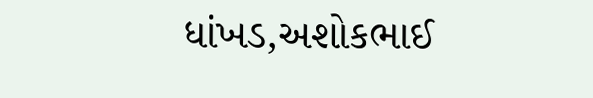ધાંખડ,અશોકભાઈ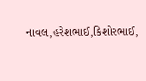નાવલ,હરેશભાઈ,કિશોરભાઈ,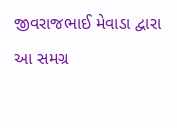જીવરાજભાઈ મેવાડા દ્વારા આ સમગ્ર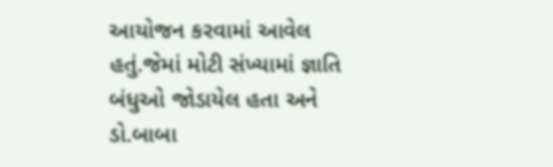આયોજન કરવામાં આવેલ હતું.જેમાં મોટી સંખ્યામાં જ્ઞાતિ બંધુઓ જોડાયેલ હતા અને ડો.બાબા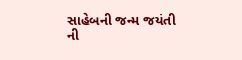સાહેબની જન્મ જયંતી ની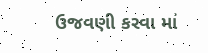ઉજવણી કરવા માં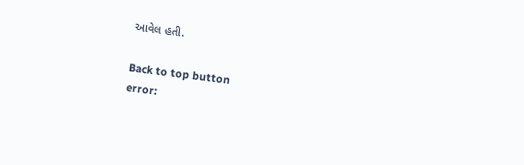આવેલ હતી.

Back to top button
error: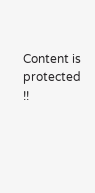Content is protected !!